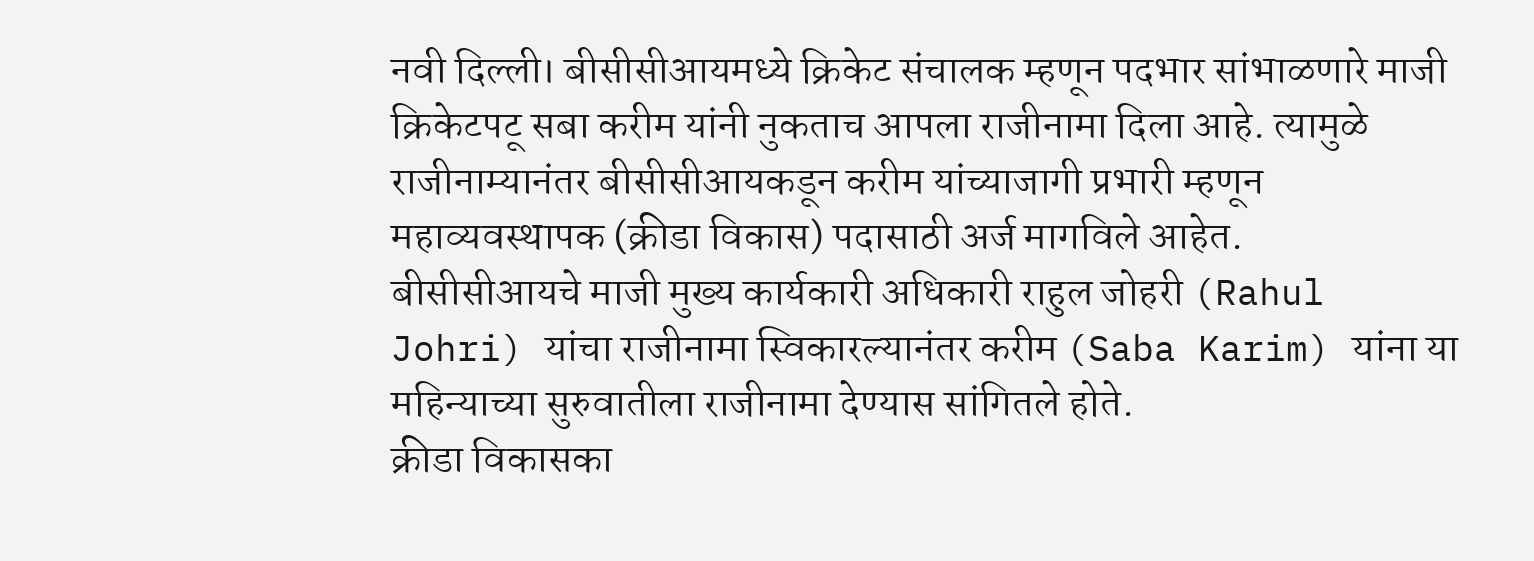नवी दिल्ली। बीसीसीआयमध्ये क्रिकेट संचालक म्हणून पदभार सांभाळणारे माजी क्रिकेटपटू सबा करीम यांनी नुकताच आपला राजीनामा दिला आहे. त्यामुळे राजीनाम्यानंतर बीसीसीआयकडून करीम यांच्याजागी प्रभारी म्हणून महाव्यवस्थापक (क्रीडा विकास) पदासाठी अर्ज मागविले आहेत.
बीसीसीआयचे माजी मुख्य कार्यकारी अधिकारी राहुल जोहरी (Rahul Johri) यांचा राजीनामा स्विकारल्यानंतर करीम (Saba Karim) यांना या महिन्याच्या सुरुवातीला राजीनामा देण्यास सांगितले होते.
क्रीडा विकासका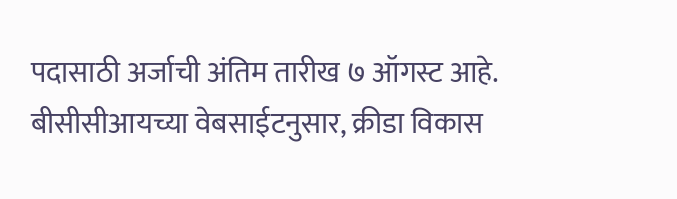पदासाठी अर्जाची अंतिम तारीख ७ ऑगस्ट आहे.
बीसीसीआयच्या वेबसाईटनुसार, क्रीडा विकास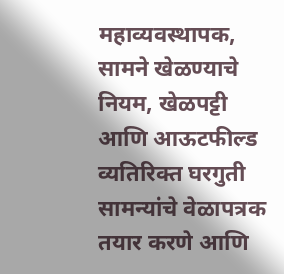महाव्यवस्थापक, सामने खेळण्याचे नियम, खेळपट्टी आणि आऊटफील्ड व्यतिरिक्त घरगुती सामन्यांचे वेळापत्रक तयार करणे आणि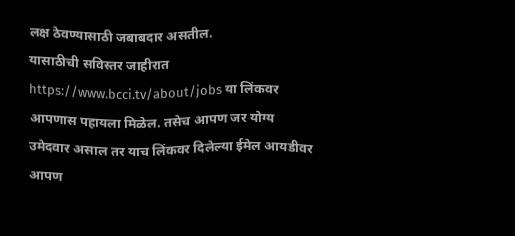लक्ष ठेवण्यासाठी जबाबदार असतील.
यासाठीची सविस्तर जाहीरात https://www.bcci.tv/about/jobs या लिंकवर आपणास पहायला मिळेल. तसेच आपण जर योग्य उमेदवार असाल तर याच लिंकवर दिलेल्या ईमेल आयडीवर आपण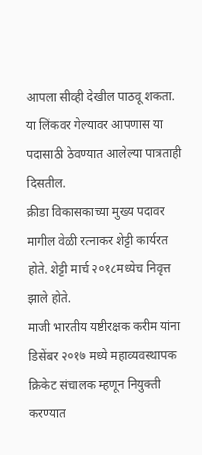आपला सीव्ही देखील पाठवू शकता. या लिंकवर गेल्यावर आपणास या पदासाठी ठेवण्यात आलेल्या पात्रताही दिसतील.
क्रीडा विकासकाच्या मुख्य पदावर मागील वेळी रत्नाकर शेट्टी कार्यरत होते. शेट्टी मार्च २०१८मध्येच निवृत्त झाले होते.
माजी भारतीय यष्टीरक्षक करीम यांना डिसेंबर २०१७ मध्ये महाव्यवस्थापक क्रिकेट संचालक म्हणून नियुक्ती करण्यात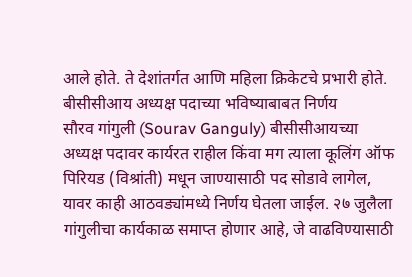आले होते. ते देशांतर्गत आणि महिला क्रिकेटचे प्रभारी होते.
बीसीसीआय अध्यक्ष पदाच्या भविष्याबाबत निर्णय
सौरव गांगुली (Sourav Ganguly) बीसीसीआयच्या अध्यक्ष पदावर कार्यरत राहील किंवा मग त्याला कूलिंग ऑफ पिरियड (विश्रांती) मधून जाण्यासाठी पद सोडावे लागेल, यावर काही आठवड्यांमध्ये निर्णय घेतला जाईल. २७ जुलैला गांगुलीचा कार्यकाळ समाप्त होणार आहे, जे वाढविण्यासाठी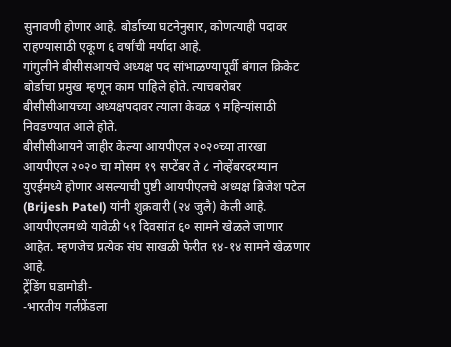सुनावणी होणार आहे. बोर्डाच्या घटनेनुसार, कोणत्याही पदावर राहण्यासाठी एकूण ६ वर्षांची मर्यादा आहे.
गांगुलीने बीसीसआयचे अध्यक्ष पद सांभाळण्यापूर्वी बंगाल क्रिकेट बोर्डाचा प्रमुख म्हणून काम पाहिले होते. त्याचबरोबर बीसीसीआयच्या अध्यक्षपदावर त्याला केवळ ९ महिन्यांसाठी निवडण्यात आले होते.
बीसीसीआयने जाहीर केल्या आयपीएल २०२०च्या तारखा
आयपीएल २०२० चा मोसम १९ सप्टेंबर ते ८ नोव्हेंबरदरम्यान युएईमध्ये होणार असल्याची पुष्टी आयपीएलचे अध्यक्ष ब्रिजेश पटेल (Brijesh Patel) यांनी शुक्रवारी (२४ जुलै) केली आहे. आयपीएलमध्ये यावेळी ५१ दिवसांत ६० सामने खेळले जाणार आहेत. म्हणजेच प्रत्येक संघ साखळी फेरीत १४-१४ सामने खेळणार आहे.
ट्रेंडिंग घडामोडी-
-भारतीय गर्लफ्रेंडला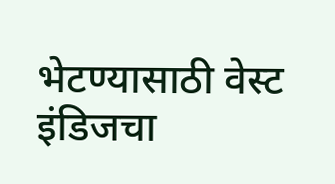भेटण्यासाठी वेस्ट इंडिजचा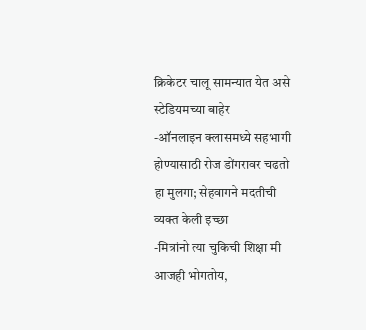क्रिकेटर चालू सामन्यात येत असे स्टेडियमच्या बाहेर
-ऑनलाइन क्लासमध्ये सहभागी होण्यासाठी रोज डोंगरावर चढतो हा मुलगा; सेहवागने मदतीची व्यक्त केली इच्छा
-मित्रांनो त्या चुकिची शिक्षा मी आजही भोगतोय,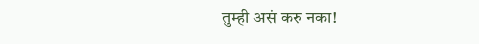तुम्ही असं करु नका!